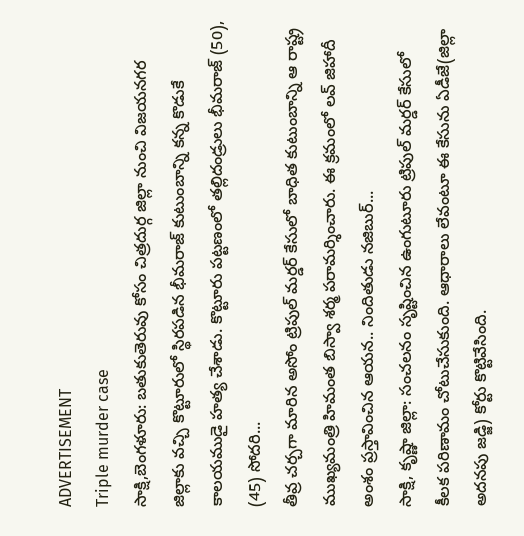ADVERTISEMENT
Triple murder case
సాక్షి,బెంగళూరు: బతుకుతెరువు కోసం చిత్రదుర్గ జిల్లా నుంచి విజయనగర జిల్లాకు వచ్చి కొట్టూరులో స్థిరపడిన భీమరాజ్ కుటుంబాన్ని కన్న కొడుకే కాలయముడై హత్య చేశాడు. కొట్టూరు పట్టణంలో తల్లిదండ్రులు భీమరాజ్ (50), (45) సోదరి...
తీవ్ర చర్చగా మారిన అసోం ట్రిపుల్ మర్డర్ కేసులో బాధిత కుటుంబాన్ని ఆ రాష్ట్ర ముఖ్యమంత్రి హిమంత బిస్వా శర్మ పరామర్శించారు. ఈ క్రమంలో లవ్ జిహాదీ అంశం ప్రస్తావించిన ఆయన.. నిందితుడు నజిబుర్...
సాక్షి, కృష్ణా జిల్లా: సంచలనం సృష్టించిన ఉంగుటూరు ట్రిపుల్ మర్డర్ కేసులో కీలక పరిణామం చోటుచేసుకుంది. ఆధారాలు లేవంటూ ఈ కేసును ఏడీజే(జిల్లా అదనపు జడ్జి) కోర్టు కొట్టివేసింది.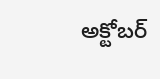అక్టోబర్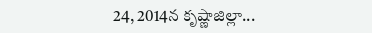24, 2014న కృష్ణాజిల్లా...